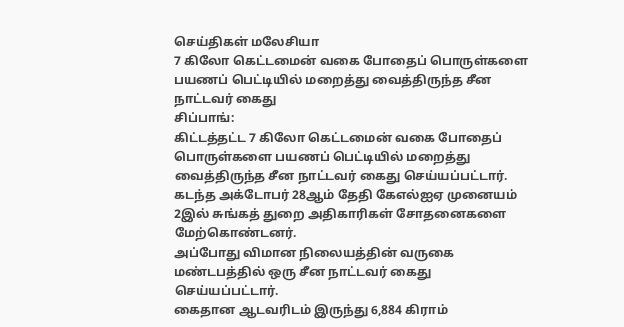செய்திகள் மலேசியா
7 கிலோ கெட்டமைன் வகை போதைப் பொருள்களை பயணப் பெட்டியில் மறைத்து வைத்திருந்த சீன நாட்டவர் கைது
சிப்பாங்:
கிட்டத்தட்ட 7 கிலோ கெட்டமைன் வகை போதைப் பொருள்களை பயணப் பெட்டியில் மறைத்து வைத்திருந்த சீன நாட்டவர் கைது செய்யப்பட்டார்.
கடந்த அக்டோபர் 28ஆம் தேதி கேஎல்ஐஏ முனையம் 2இல் சுங்கத் துறை அதிகாரிகள் சோதனைகளை மேற்கொண்டனர்.
அப்போது விமான நிலையத்தின் வருகை மண்டபத்தில் ஒரு சீன நாட்டவர் கைது செய்யப்பட்டார்.
கைதான ஆடவரிடம் இருந்து 6,884 கிராம்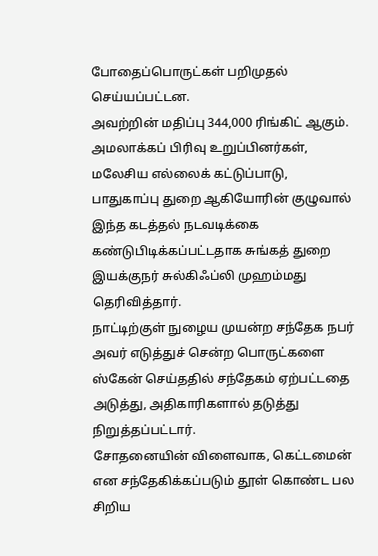போதைப்பொருட்கள் பறிமுதல் செய்யப்பட்டன.
அவற்றின் மதிப்பு 344,000 ரிங்கிட் ஆகும்.
அமலாக்கப் பிரிவு உறுப்பினர்கள், மலேசிய எல்லைக் கட்டுப்பாடு, பாதுகாப்பு துறை ஆகியோரின் குழுவால் இந்த கடத்தல் நடவடிக்கை கண்டுபிடிக்கப்பட்டதாக சுங்கத் துறை இயக்குநர் சுல்கிஃப்லி முஹம்மது தெரிவித்தார்.
நாட்டிற்குள் நுழைய முயன்ற சந்தேக நபர் அவர் எடுத்துச் சென்ற பொருட்களை ஸ்கேன் செய்ததில் சந்தேகம் ஏற்பட்டதை அடுத்து, அதிகாரிகளால் தடுத்து நிறுத்தப்பட்டார்.
சோதனையின் விளைவாக, கெட்டமைன் என சந்தேகிக்கப்படும் தூள் கொண்ட பல சிறிய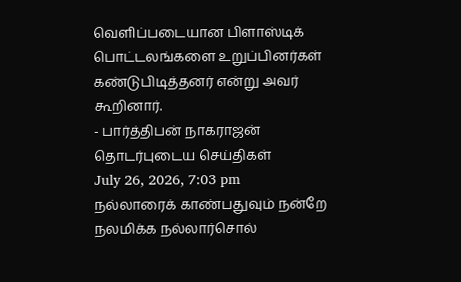வெளிப்படையான பிளாஸ்டிக் பொட்டலங்களை உறுப்பினர்கள் கண்டுபிடித்தனர் என்று அவர் கூறினார்.
- பார்த்திபன் நாகராஜன்
தொடர்புடைய செய்திகள்
July 26, 2026, 7:03 pm
நல்லாரைக் காண்பதுவும் நன்றே நலமிக்க நல்லார்சொல்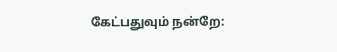கேட்பதுவும் நன்றே: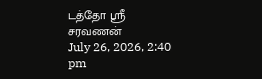டத்தோ ஸ்ரீ சரவணன்
July 26, 2026, 2:40 pm